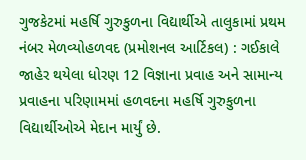ગુજકેટમાં મહર્ષિ ગુરુકુળના વિદ્યાર્થીએ તાલુકામાં પ્રથમ નંબર મેળવ્યોહળવદ (પ્રમોશનલ આર્ટિકલ) : ગઈકાલે જાહેર થયેલા ધોરણ 12 વિજ્ઞાના પ્રવાહ અને સામાન્ય પ્રવાહના પરિણામમાં હળવદના મહર્ષિ ગુરુકુળના વિદ્યાર્થીઓએ મેદાન માર્યું છે.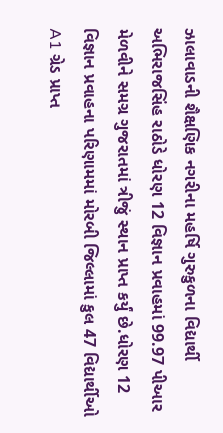ઝાલાવાડની શૈક્ષણિક નગરીના મહર્ષિ ગુરુકુળના વિદ્યાર્થી અભિરાજસિંહ રાઠોડે ધોરણ 12 વિજ્ઞાન પ્રવાહમાં 99.97 પીઆર મેળવીને સમગ્ર ગુજરાતમાં ત્રીજું સ્થાન પ્રાપ્ત કર્યું છે.ધોરણ 12 વિજ્ઞાન પ્રવાહના પરિણામમાં મોરબી જિલ્લામાં કુલ 47 વિદ્યાર્થીઓ A1 ગ્રેડ પ્રાપ્ત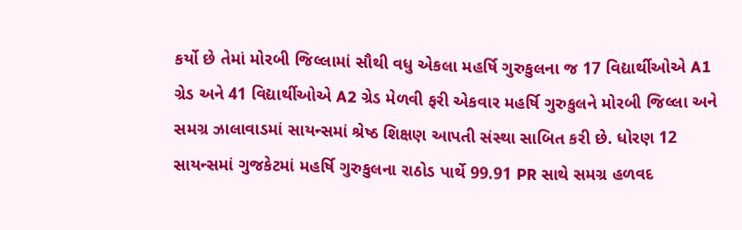કર્યો છે તેમાં મોરબી જિલ્લામાં સૌથી વધુ એકલા મહર્ષિ ગુરુકુલના જ 17 વિદ્યાર્થીઓએ A1 ગ્રેડ અને 41 વિદ્યાર્થીઓએ A2 ગ્રેડ મેળવી ફરી એકવાર મહર્ષિ ગુરુકુલને મોરબી જિલ્લા અને સમગ્ર ઝાલાવાડમાં સાયન્સમાં શ્રેષ્ઠ શિક્ષણ આપતી સંસ્થા સાબિત કરી છે. ધોરણ 12 સાયન્સમાં ગુજકેટમાં મહર્ષિ ગુરુકુલના રાઠોડ પાર્થે 99.91 PR સાથે સમગ્ર હળવદ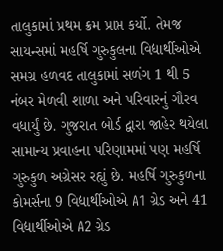તાલુકામાં પ્રથમ ક્રમ પ્રાપ્ત કર્યો. તેમજ સાયન્સમાં મહર્ષિ ગુરુકુલના વિદ્યાર્થીઓએ સમગ્ર હળવદ તાલુકામાં સળંગ 1 થી 5 નંબર મેળવી શાળા અને પરિવારનું ગૌરવ વધાર્યું છે. ગુજરાત બોર્ડ દ્વારા જાહેર થયેલા સામાન્ય પ્રવાહના પરિણામમાં પણ મહર્ષિ ગુરુકુળ અગ્રેસર રહ્યું છે. મહર્ષિ ગુરુકુળના કોમર્સના 9 વિદ્યાર્થીઓએ A1 ગ્રેડ અને 41 વિદ્યાર્થીઓએ A2 ગ્રેડ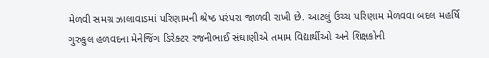મેળવી સમગ્ર ઝાલાવાડમાં પરિણામની શ્રેષ્ઠ પરંપરા જાળવી રાખી છે. આટલું ઉચ્ચ પરિણામ મેળવવા બદલ મહર્ષિ ગુરુકુલ હળવદના મેનેજિંગ ડિરેક્ટર રજનીભાઈ સંઘાણીએ તમામ વિદ્યાર્થીઓ અને શિક્ષકોની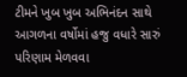ટીમને ખુબ ખુબ અભિનંદન સાથે આગળના વર્ષોમાં હજુ વધારે સારું પરિણામ મેળવવા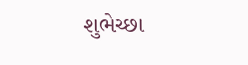શુભેચ્છા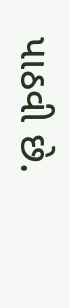પાઠવી છે.